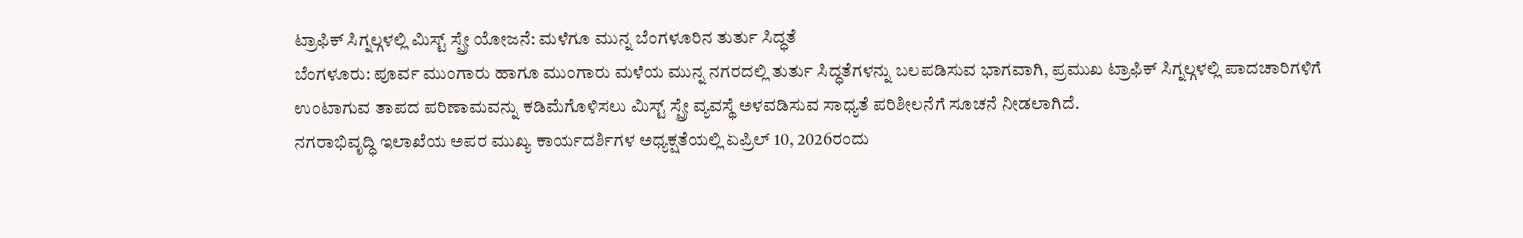ಟ್ರಾಫಿಕ್ ಸಿಗ್ನಲ್ಗಳಲ್ಲಿ ಮಿಸ್ಟ್ ಸ್ಪ್ರೇ ಯೋಜನೆ: ಮಳೆಗೂ ಮುನ್ನ ಬೆಂಗಳೂರಿನ ತುರ್ತು ಸಿದ್ಧತೆ
ಬೆಂಗಳೂರು: ಪೂರ್ವ ಮುಂಗಾರು ಹಾಗೂ ಮುಂಗಾರು ಮಳೆಯ ಮುನ್ನ ನಗರದಲ್ಲಿ ತುರ್ತು ಸಿದ್ಧತೆಗಳನ್ನು ಬಲಪಡಿಸುವ ಭಾಗವಾಗಿ, ಪ್ರಮುಖ ಟ್ರಾಫಿಕ್ ಸಿಗ್ನಲ್ಗಳಲ್ಲಿ ಪಾದಚಾರಿಗಳಿಗೆ ಉಂಟಾಗುವ ತಾಪದ ಪರಿಣಾಮವನ್ನು ಕಡಿಮೆಗೊಳಿಸಲು ಮಿಸ್ಟ್ ಸ್ಪ್ರೇ ವ್ಯವಸ್ಥೆ ಅಳವಡಿಸುವ ಸಾಧ್ಯತೆ ಪರಿಶೀಲನೆಗೆ ಸೂಚನೆ ನೀಡಲಾಗಿದೆ.
ನಗರಾಭಿವೃದ್ಧಿ ಇಲಾಖೆಯ ಅಪರ ಮುಖ್ಯ ಕಾರ್ಯದರ್ಶಿಗಳ ಅಧ್ಯಕ್ಷತೆಯಲ್ಲಿ ಏಪ್ರಿಲ್ 10, 2026ರಂದು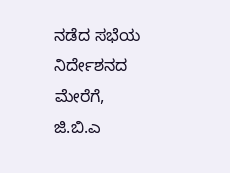ನಡೆದ ಸಭೆಯ ನಿರ್ದೇಶನದ ಮೇರೆಗೆ, ಜಿ.ಬಿ.ಎ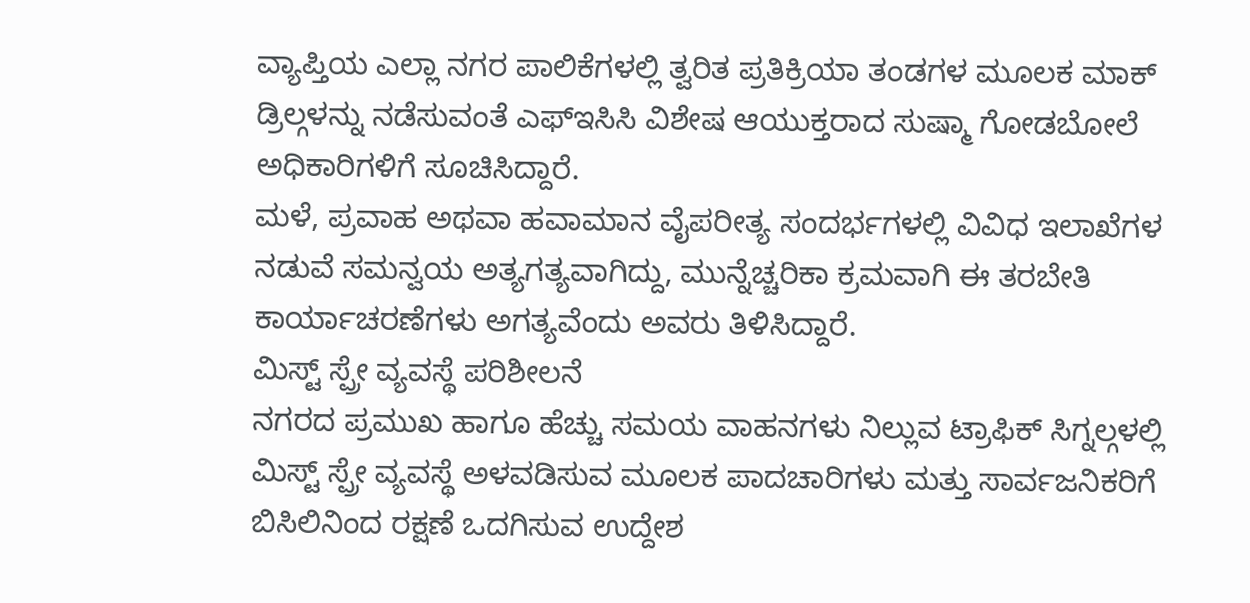ವ್ಯಾಪ್ತಿಯ ಎಲ್ಲಾ ನಗರ ಪಾಲಿಕೆಗಳಲ್ಲಿ ತ್ವರಿತ ಪ್ರತಿಕ್ರಿಯಾ ತಂಡಗಳ ಮೂಲಕ ಮಾಕ್ ಡ್ರಿಲ್ಗಳನ್ನು ನಡೆಸುವಂತೆ ಎಫ್ಇಸಿಸಿ ವಿಶೇಷ ಆಯುಕ್ತರಾದ ಸುಷ್ಮಾ ಗೋಡಬೋಲೆ ಅಧಿಕಾರಿಗಳಿಗೆ ಸೂಚಿಸಿದ್ದಾರೆ.
ಮಳೆ, ಪ್ರವಾಹ ಅಥವಾ ಹವಾಮಾನ ವೈಪರೀತ್ಯ ಸಂದರ್ಭಗಳಲ್ಲಿ ವಿವಿಧ ಇಲಾಖೆಗಳ ನಡುವೆ ಸಮನ್ವಯ ಅತ್ಯಗತ್ಯವಾಗಿದ್ದು, ಮುನ್ನೆಚ್ಚರಿಕಾ ಕ್ರಮವಾಗಿ ಈ ತರಬೇತಿ ಕಾರ್ಯಾಚರಣೆಗಳು ಅಗತ್ಯವೆಂದು ಅವರು ತಿಳಿಸಿದ್ದಾರೆ.
ಮಿಸ್ಟ್ ಸ್ಪ್ರೇ ವ್ಯವಸ್ಥೆ ಪರಿಶೀಲನೆ
ನಗರದ ಪ್ರಮುಖ ಹಾಗೂ ಹೆಚ್ಚು ಸಮಯ ವಾಹನಗಳು ನಿಲ್ಲುವ ಟ್ರಾಫಿಕ್ ಸಿಗ್ನಲ್ಗಳಲ್ಲಿ ಮಿಸ್ಟ್ ಸ್ಪ್ರೇ ವ್ಯವಸ್ಥೆ ಅಳವಡಿಸುವ ಮೂಲಕ ಪಾದಚಾರಿಗಳು ಮತ್ತು ಸಾರ್ವಜನಿಕರಿಗೆ ಬಿಸಿಲಿನಿಂದ ರಕ್ಷಣೆ ಒದಗಿಸುವ ಉದ್ದೇಶ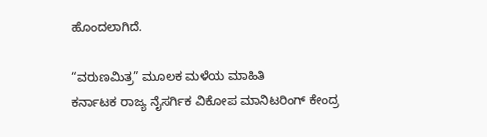ಹೊಂದಲಾಗಿದೆ.

“ವರುಣಮಿತ್ರ” ಮೂಲಕ ಮಳೆಯ ಮಾಹಿತಿ
ಕರ್ನಾಟಕ ರಾಜ್ಯ ನೈಸರ್ಗಿಕ ವಿಕೋಪ ಮಾನಿಟರಿಂಗ್ ಕೇಂದ್ರ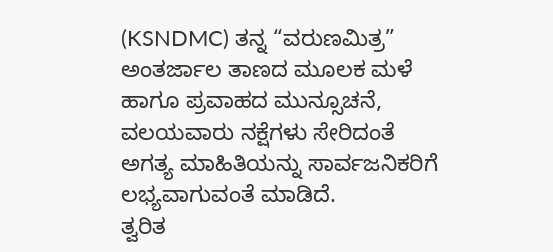(KSNDMC) ತನ್ನ “ವರುಣಮಿತ್ರ” ಅಂತರ್ಜಾಲ ತಾಣದ ಮೂಲಕ ಮಳೆ ಹಾಗೂ ಪ್ರವಾಹದ ಮುನ್ಸೂಚನೆ, ವಲಯವಾರು ನಕ್ಷೆಗಳು ಸೇರಿದಂತೆ ಅಗತ್ಯ ಮಾಹಿತಿಯನ್ನು ಸಾರ್ವಜನಿಕರಿಗೆ ಲಭ್ಯವಾಗುವಂತೆ ಮಾಡಿದೆ.
ತ್ವರಿತ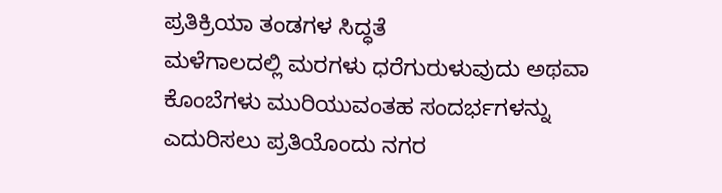ಪ್ರತಿಕ್ರಿಯಾ ತಂಡಗಳ ಸಿದ್ಧತೆ
ಮಳೆಗಾಲದಲ್ಲಿ ಮರಗಳು ಧರೆಗುರುಳುವುದು ಅಥವಾ ಕೊಂಬೆಗಳು ಮುರಿಯುವಂತಹ ಸಂದರ್ಭಗಳನ್ನು ಎದುರಿಸಲು ಪ್ರತಿಯೊಂದು ನಗರ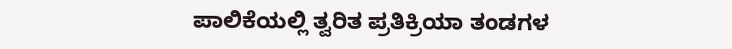ಪಾಲಿಕೆಯಲ್ಲಿ ತ್ವರಿತ ಪ್ರತಿಕ್ರಿಯಾ ತಂಡಗಳ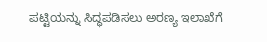ಪಟ್ಟಿಯನ್ನು ಸಿದ್ಧಪಡಿಸಲು ಅರಣ್ಯ ಇಲಾಖೆಗೆ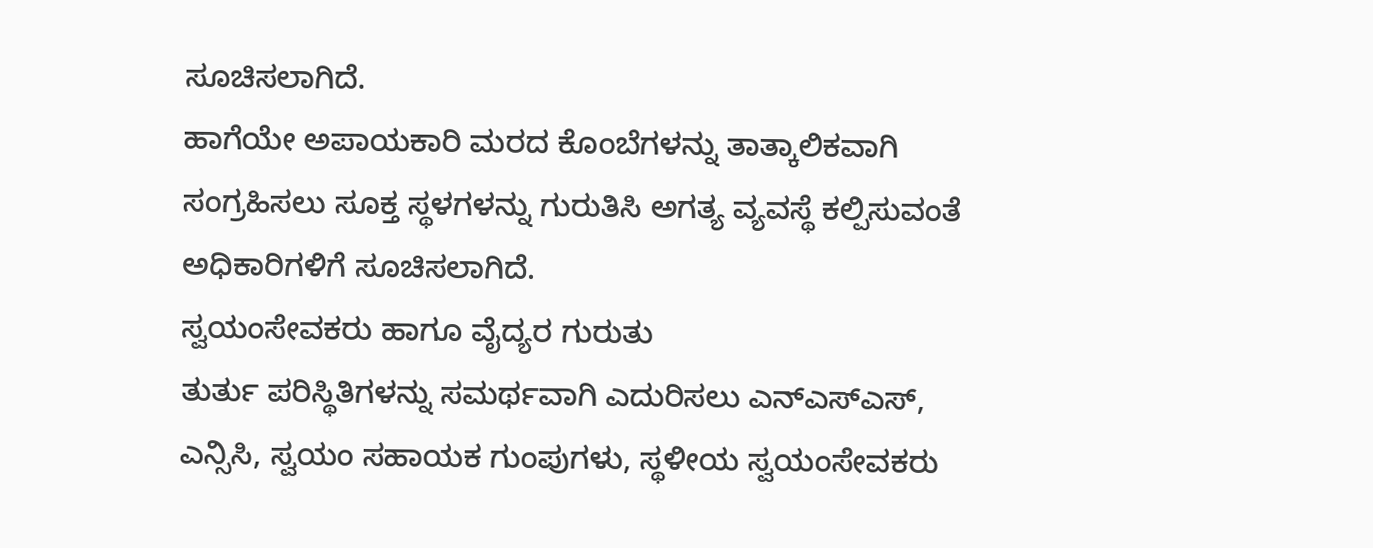ಸೂಚಿಸಲಾಗಿದೆ.
ಹಾಗೆಯೇ ಅಪಾಯಕಾರಿ ಮರದ ಕೊಂಬೆಗಳನ್ನು ತಾತ್ಕಾಲಿಕವಾಗಿ ಸಂಗ್ರಹಿಸಲು ಸೂಕ್ತ ಸ್ಥಳಗಳನ್ನು ಗುರುತಿಸಿ ಅಗತ್ಯ ವ್ಯವಸ್ಥೆ ಕಲ್ಪಿಸುವಂತೆ ಅಧಿಕಾರಿಗಳಿಗೆ ಸೂಚಿಸಲಾಗಿದೆ.
ಸ್ವಯಂಸೇವಕರು ಹಾಗೂ ವೈದ್ಯರ ಗುರುತು
ತುರ್ತು ಪರಿಸ್ಥಿತಿಗಳನ್ನು ಸಮರ್ಥವಾಗಿ ಎದುರಿಸಲು ಎನ್ಎಸ್ಎಸ್, ಎನ್ಸಿಸಿ, ಸ್ವಯಂ ಸಹಾಯಕ ಗುಂಪುಗಳು, ಸ್ಥಳೀಯ ಸ್ವಯಂಸೇವಕರು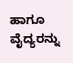ಹಾಗೂ ವೈದ್ಯರನ್ನು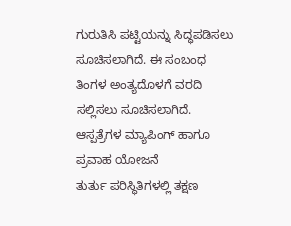ಗುರುತಿಸಿ ಪಟ್ಟಿಯನ್ನು ಸಿದ್ಧಪಡಿಸಲು ಸೂಚಿಸಲಾಗಿದೆ. ಈ ಸಂಬಂಧ ತಿಂಗಳ ಅಂತ್ಯದೊಳಗೆ ವರದಿ ಸಲ್ಲಿಸಲು ಸೂಚಿಸಲಾಗಿದೆ.
ಆಸ್ಪತ್ರೆಗಳ ಮ್ಯಾಪಿಂಗ್ ಹಾಗೂ ಪ್ರವಾಹ ಯೋಜನೆ
ತುರ್ತು ಪರಿಸ್ಥಿತಿಗಳಲ್ಲಿ ತಕ್ಷಣ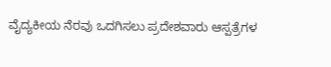ವೈದ್ಯಕೀಯ ನೆರವು ಒದಗಿಸಲು ಪ್ರದೇಶವಾರು ಆಸ್ಪತ್ರೆಗಳ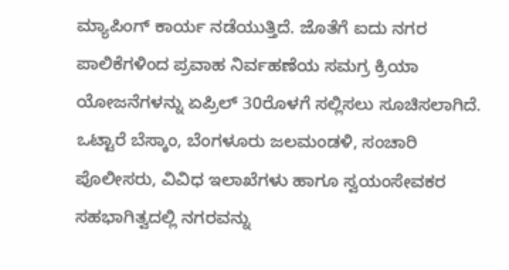ಮ್ಯಾಪಿಂಗ್ ಕಾರ್ಯ ನಡೆಯುತ್ತಿದೆ. ಜೊತೆಗೆ ಐದು ನಗರ ಪಾಲಿಕೆಗಳಿಂದ ಪ್ರವಾಹ ನಿರ್ವಹಣೆಯ ಸಮಗ್ರ ಕ್ರಿಯಾ ಯೋಜನೆಗಳನ್ನು ಏಪ್ರಿಲ್ 30ರೊಳಗೆ ಸಲ್ಲಿಸಲು ಸೂಚಿಸಲಾಗಿದೆ.
ಒಟ್ಟಾರೆ ಬೆಸ್ಕಾಂ, ಬೆಂಗಳೂರು ಜಲಮಂಡಳಿ, ಸಂಚಾರಿ ಪೊಲೀಸರು, ವಿವಿಧ ಇಲಾಖೆಗಳು ಹಾಗೂ ಸ್ವಯಂಸೇವಕರ ಸಹಭಾಗಿತ್ವದಲ್ಲಿ ನಗರವನ್ನು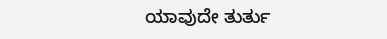ಯಾವುದೇ ತುರ್ತು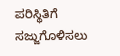ಪರಿಸ್ಥಿತಿಗೆ ಸಜ್ಜುಗೊಳಿಸಲು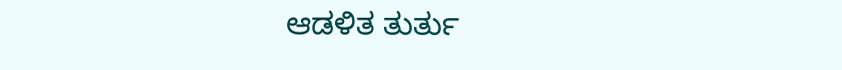ಆಡಳಿತ ತುರ್ತು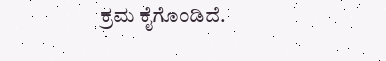ಕ್ರಮ ಕೈಗೊಂಡಿದೆ.